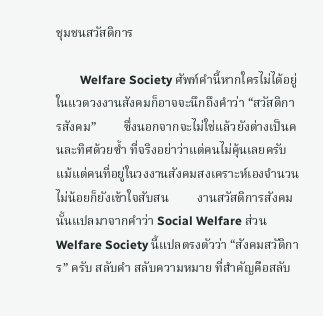ชุมชนสวัสดิการ

        Welfare Society ศัพท์คำนี้หากใครไม่ได้อยู่ในแวดวงงานสังคมก็อาจจะนึกถึงคำว่า “สวัสดิการสังคม”         ซึ่งนอกจากจะไม่ใช่แล้วยังต่างเป็นคนละทิศด้วยซ้ำ ที่จริงอย่าว่าแต่คนไม่คุ้นเลยครับ แม้แต่คนที่อยู่ในวงงานสังคมสงเคราะห์เองจำนวนไม่น้อยก็ยังเข้าใจสับสน         งานสวัสดิการสังคมนั้นแปลมาจากคำว่า Social Welfare ส่วน Welfare Society นี้แปลตรงตัวว่า “สังคมสวัดิการ” ครับ สลับคำ สลับความหมาย ที่สำคัญคือสลับ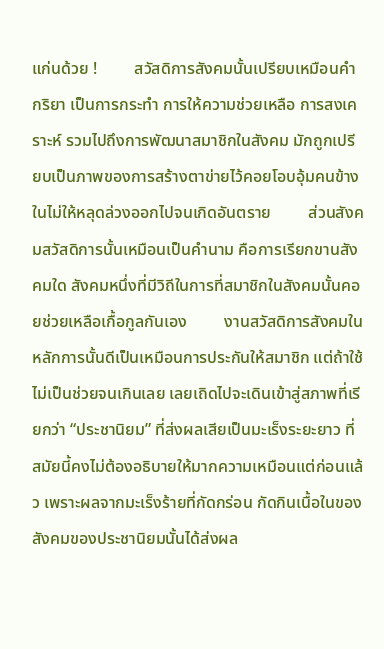แก่นด้วย !         สวัสดิการสังคมนั้นเปรียบเหมือนคำกริยา เป็นการกระทำ การให้ความช่วยเหลือ การสงเคราะห์ รวมไปถึงการพัฒนาสมาชิกในสังคม มักถูกเปรียบเป็นภาพของการสร้างตาข่ายไว้คอยโอบอุ้มคนข้างในไม่ให้หลุดล่วงออกไปจนเกิดอันตราย         ส่วนสังคมสวัสดิการนั้นเหมือนเป็นคำนาม คือการเรียกขานสังคมใด สังคมหนึ่งที่มีวิถีในการที่สมาชิกในสังคมนั้นคอยช่วยเหลือเกื้อกูลกันเอง         งานสวัสดิการสังคมในหลักการนั้นดีเป็นเหมือนการประกันให้สมาชิก แต่ถ้าใช้ไม่เป็นช่วยจนเกินเลย เลยเถิดไปจะเดินเข้าสู่สภาพที่เรียกว่า “ประชานิยม” ที่ส่งผลเสียเป็นมะเร็งระยะยาว ที่สมัยนี้คงไม่ต้องอธิบายให้มากความเหมือนแต่ก่อนแล้ว เพราะผลจากมะเร็งร้ายที่กัดกร่อน กัดกินเนื้อในของสังคมของประชานิยมนั้นได้ส่งผล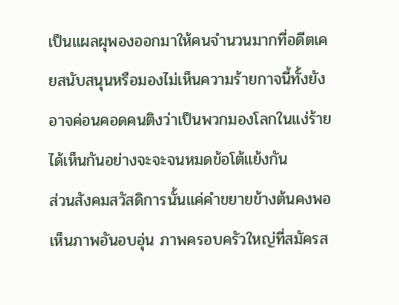เป็นแผลผุพองออกมาให้คนจำนวนมากที่อดีตเคยสนับสนุนหรือมองไม่เห็นความร้ายกาจนี้ทั้งยังอาจค่อนคอดคนติงว่าเป็นพวกมองโลกในแง่ร้ายได้เห็นกันอย่างจะจะจนหมดข้อโต้แย้งกัน         ส่วนสังคมสวัสดิการนั้นแค่คำขยายข้างต้นคงพอเห็นภาพอันอบอุ่น ภาพครอบครัวใหญ่ที่สมัครส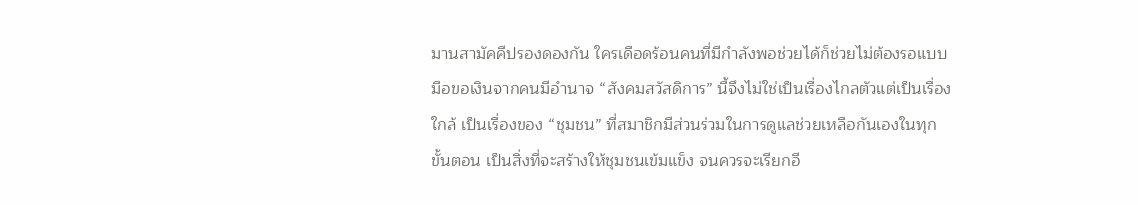มานสามัคคีปรองดองกัน ใครเดือดร้อนคนที่มีกำลังพอช่วยได้ก็ช่วยไม่ต้องรอแบบมือขอเงินจากคนมีอำนาจ “สังคมสวัสดิการ” นี้จึงไม่ใช่เป็นเรื่องไกลตัวแต่เป็นเรื่องใกล้ เป็นเรื่องของ “ชุมชน” ที่สมาชิกมีส่วนร่วมในการดูแลช่วยเหลือกันเองในทุกขั้นตอน เป็นสิ่งที่จะสร้างให้ชุมชนเข้มแข็ง จนควรจะเรียกอี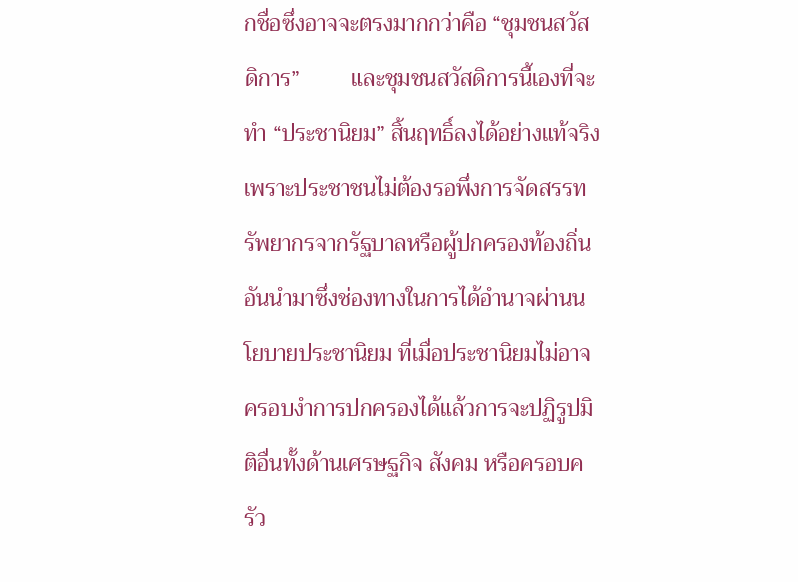กชื่อซึ่งอาจจะตรงมากกว่าคือ “ชุมชนสวัสดิการ”         และชุมชนสวัสดิการนี้เองที่จะทำ “ประชานิยม” สิ้นฤทธิ์ลงได้อย่างแท้จริง เพราะประชาชนไม่ต้องรอพึ่งการจัดสรรทรัพยากรจากรัฐบาลหรือผู้ปกครองท้องถิ่น อันนำมาซึ่งช่องทางในการได้อำนาจผ่านนโยบายประชานิยม ที่เมื่อประชานิยมไม่อาจครอบงำการปกครองได้แล้วการจะปฏิรูปมิติอื่นทั้งด้านเศรษฐกิจ สังคม หรือครอบครัว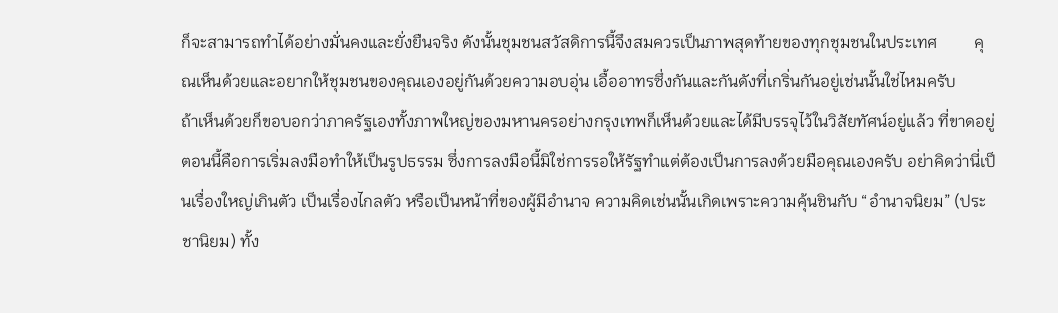ก็จะสามารถทำได้อย่างมั่นคงและยั่งยืนจริง ดังนั้นชุมชนสวัสดิการนี้จึงสมควรเป็นภาพสุดท้ายของทุกชุมชนในประเทศ         คุณเห็นด้วยและอยากให้ชุมชนของคุณเองอยู่กันด้วยความอบอุ่น เอื้ออาทรซึ่งกันและกันดังที่เกริ่นกันอยู่เช่นนั้นใช่ไหมครับ         ถ้าเห็นด้วยก็ขอบอกว่าภาครัฐเองทั้งภาพใหญ่ของมหานครอย่างกรุงเทพก็เห็นด้วยและได้มีบรรจุไว้ในวิสัยทัศน์อยู่แล้ว ที่ขาดอยู่ตอนนี้คือการเริ่มลงมือทำให้เป็นรูปธรรม ซึ่งการลงมือนี้มิใช่การรอให้รัฐทำแต่ต้องเป็นการลงด้วยมือคุณเองครับ อย่าคิดว่านี่เป็นเรื่องใหญ่เกินตัว เป็นเรื่องไกลตัว หรือเป็นหน้าที่ของผู้มีอำนาจ ความคิดเช่นนั้นเกิดเพราะความคุ้นชินกับ “อำนาจนิยม” (ประชานิยม) ทั้ง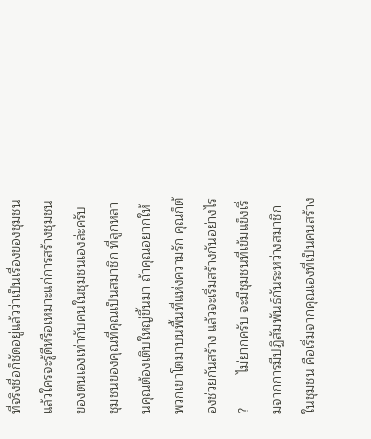ที่จริงชื่อก็ชัดอยู่แล้วว่าเป็นเรื่องของชุมชน แล้วใครจะรู้ดีหรือเหมาะแก่การสร้างชุมชนของตนเองเท่ากับคนในชุมชนเองล่ะครับ         ชุมชนของคุณที่คุณเป็นสมาชิก ที่ลูกหลานคุณต้องเติบใหญ่ขึ้นมา ถ้าคุณอยากให้พวกเขาโตมาบนพื้นที่แห่งความรัก คุณก็ต้องช่วยกันสร้าง แล้วจะเริ่มสร้างกันอย่างไร ?         ไม่ยากครับ จะมีชุมชนที่เข้มแข็งเริ่มจากการมีปฏิสัมพันธ์กันระหว่างสมาชิกในชุมชน คือเริ่มจากคุณเองที่เป็นคนสร้าง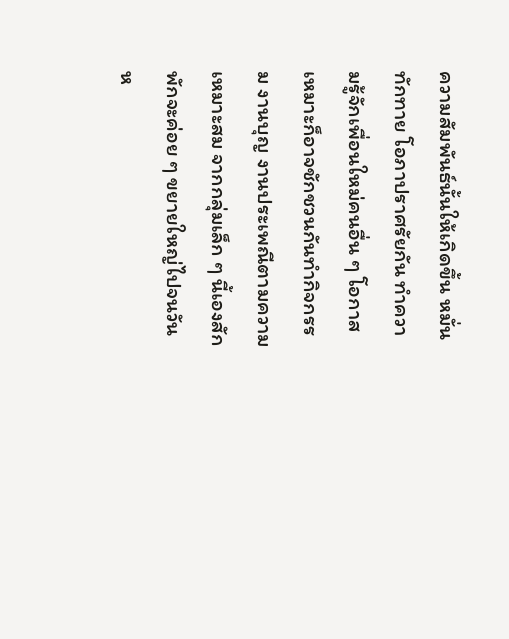ความสัมพันธ์นั้นให้เกิดขึ้น หมั่นทักทาย โอภาปราศรัยกัน ทำความรู้จักเพื่อนใหม่คนอื่น ๆ โอกาสเหมาะก็อาจชักชวนกันทำกิจกรรม งานบุญ งานประเพณีตามความเหมาะสม จากกลุ่มเล็ก ๆ นี้เองสักพักจะค่อย ๆ ขยายใหญ่ไปจนวันห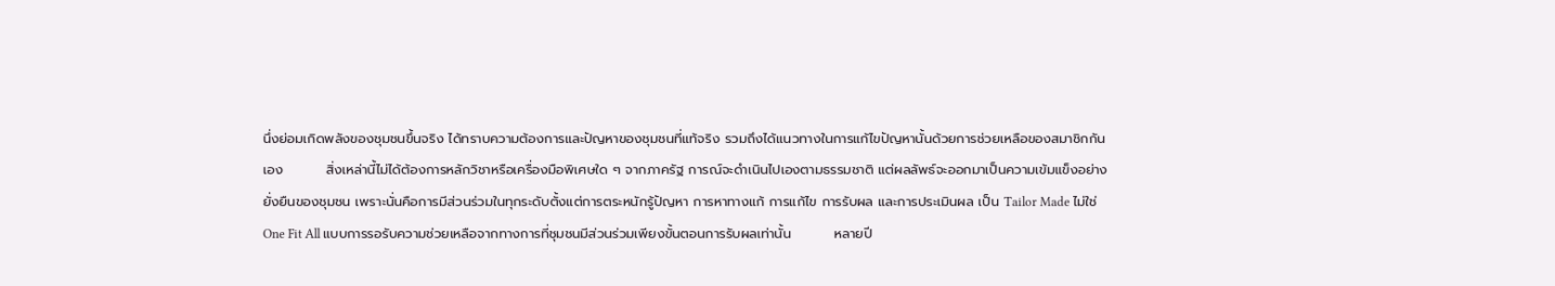นึ่งย่อมเกิดพลังของชุมชนขึ้นจริง ได้ทราบความต้องการและปัญหาของชุมชนที่แท้จริง รวมถึงได้แนวทางในการแก้ไขปัญหานั้นด้วยการช่วยเหลือของสมาชิกกันเอง         สิ่งเหล่านี้ไม่ได้ต้องการหลักวิชาหรือเครื่องมือพิเศษใด ๆ จากภาครัฐ การณ์จะดำเนินไปเองตามธรรมชาติ แต่ผลลัพธ์จะออกมาเป็นความเข้มแข็งอย่างยั่งยืนของชุมชน เพราะนั่นคือการมีส่วนร่วมในทุกระดับตั้งแต่การตระหนักรู้ปัญหา การหาทางแก้ การแก้ไข การรับผล และการประเมินผล เป็น Tailor Made ไม่ใช่ One Fit All แบบการรอรับความช่วยเหลือจากทางการที่ชุมชนมีส่วนร่วมเพียงขั้นตอนการรับผลเท่านั้น         หลายปี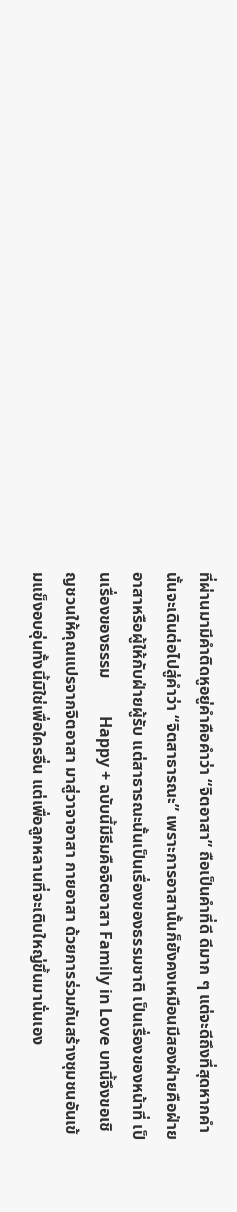ที่ผ่านมามีคำติดหูอยู่คำคือคำว่า “จิตอาสา” ถือเป็นคำที่ดี ดีมาก ๆ แต่จะดีถึงที่สุดหากคำนั้นจะเดินต่อไปสู่คำว่า “จิตสาธารณะ” เพราะการอาสานั้นก็ยังคงเหมือนมีสองฝ่ายคือฝ่ายอาสาหรือผู้ให้กับฝ่ายผู้รับ แต่สาธารณะนั้นเป็นเรื่องของธรรมชาติ เป็นเรื่องของหน้าที่ เป็นเรื่องของธรรม         Happy + ฉบับนี้มีธีมคือจิตอาสา Family in Love บทนี้จึงขอเชิญชวนให้คุณแปรจากจิตอาสา มาสู่วาจาอาสา กายอาสา ด้วยการร่วมกันสร้างชุมชนอันเข้มแข็งอบอุ่นทั้งนี้มิใช่เพื่อใครอื่น แต่เพื่อลูกหลานที่จะเติบใหญ่ขึ้นมานั่นเอง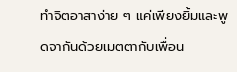ทำจิตอาสาง่าย ๆ แค่เพียงยิ้มและพูดจากันด้วยเมตตากับเพื่อน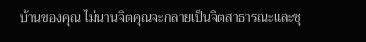บ้านของคุณ ไม่นานจิตคุณจะกลายเป็นจิตสาธารณะและชุ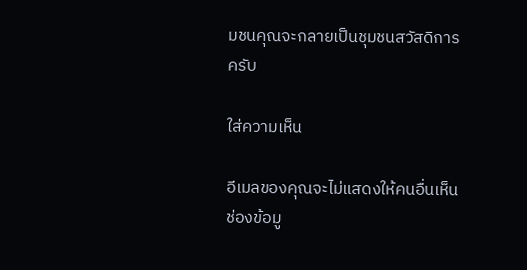มชนคุณจะกลายเป็นชุมชนสวัสดิการครับ

ใส่ความเห็น

อีเมลของคุณจะไม่แสดงให้คนอื่นเห็น ช่องข้อมู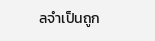ลจำเป็นถูก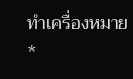ทำเครื่องหมาย *